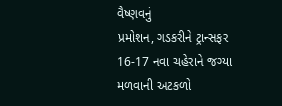વૈષ્ણવનું
પ્રમોશન, ગડકરીને ટ્રાન્સફર 16-17 નવા ચહેરાને જગ્યા મળવાની અટકળો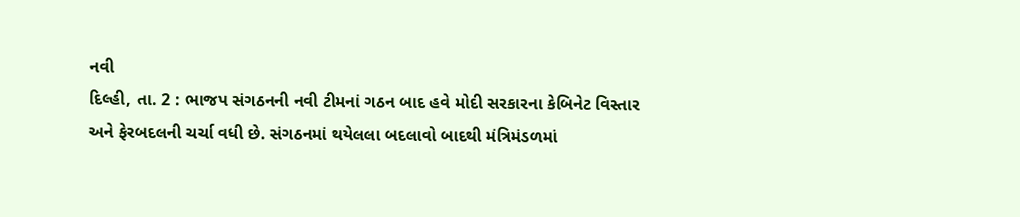નવી
દિલ્હી, તા. 2 : ભાજપ સંગઠનની નવી ટીમનાં ગઠન બાદ હવે મોદી સરકારના કેબિનેટ વિસ્તાર
અને ફેરબદલની ચર્ચા વધી છે. સંગઠનમાં થયેલલા બદલાવો બાદથી મંત્રિમંડળમાં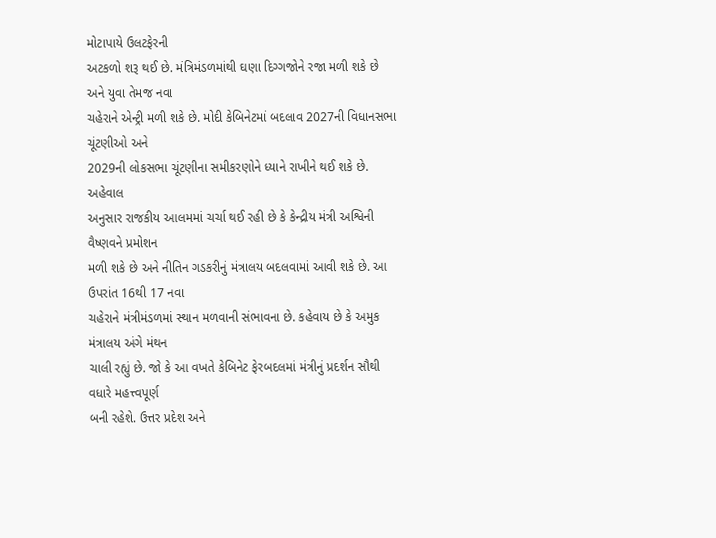મોટાપાયે ઉલટફેરની
અટકળો શરૂ થઈ છે. મંત્રિમંડળમાંથી ઘણા દિગ્ગજોને રજા મળી શકે છે અને યુવા તેમજ નવા
ચહેરાને એન્ટ્રી મળી શકે છે. મોદી કેબિનેટમાં બદલાવ 2027ની વિધાનસભા ચૂંટણીઓ અને
2029ની લોકસભા ચૂંટણીના સમીકરણોને ધ્યાને રાખીને થઈ શકે છે.
અહેવાલ
અનુસાર રાજકીય આલમમાં ચર્ચા થઈ રહી છે કે કેન્દ્રીય મંત્રી અશ્વિની વૈષ્ણવને પ્રમોશન
મળી શકે છે અને નીતિન ગડકરીનું મંત્રાલય બદલવામાં આવી શકે છે. આ ઉપરાંત 16થી 17 નવા
ચહેરાને મંત્રીમંડળમાં સ્થાન મળવાની સંભાવના છે. કહેવાય છે કે અમુક મંત્રાલય અંગે મંથન
ચાલી રહ્યું છે. જો કે આ વખતે કેબિનેટ ફેરબદલમાં મંત્રીનું પ્રદર્શન સૌથી વધારે મહત્ત્વપૂર્ણ
બની રહેશે. ઉત્તર પ્રદેશ અને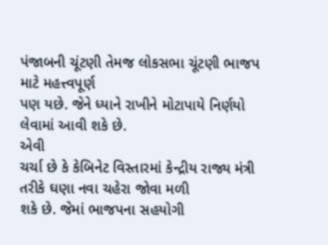પંજાબની ચૂંટણી તેમજ લોકસભા ચૂંટણી ભાજપ માટે મહત્ત્વપૂર્ણ
પણ યછે. જેને ધ્યાને રાખીને મોટાપાયે નિર્ણયો લેવામાં આવી શકે છે.
એવી
ચર્ચા છે કે કેબિનેટ વિસ્તારમાં કેન્દ્રીય રાજ્ય મંત્રી તરીકે ઘણા નવા ચહેરા જોવા મળી
શકે છે. જેમાં ભાજપના સહયોગી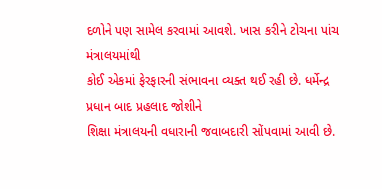દળોને પણ સામેલ કરવામાં આવશે. ખાસ કરીને ટોચના પાંચ મંત્રાલયમાંથી
કોઈ એકમાં ફેરફારની સંભાવના વ્યક્ત થઈ રહી છે. ધર્મેન્દ્ર પ્રધાન બાદ પ્રહલાદ જોશીને
શિક્ષા મંત્રાલયની વધારાની જવાબદારી સોંપવામાં આવી છે.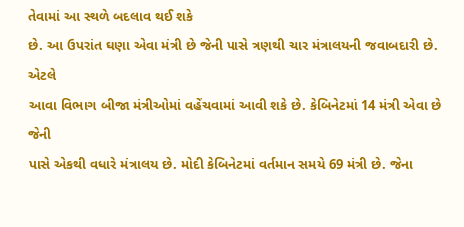તેવામાં આ સ્થળે બદલાવ થઈ શકે
છે. આ ઉપરાંત ઘણા એવા મંત્રી છે જેની પાસે ત્રણથી ચાર મંત્રાલયની જવાબદારી છે. એટલે
આવા વિભાગ બીજા મંત્રીઓમાં વહેંચવામાં આવી શકે છે. કેબિનેટમાં 14 મંત્રી એવા છે જેની
પાસે એકથી વધારે મંત્રાલય છે. મોદી કેબિનેટમાં વર્તમાન સમયે 69 મંત્રી છે. જેના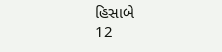હિસાબે
12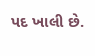પદ ખાલી છે.